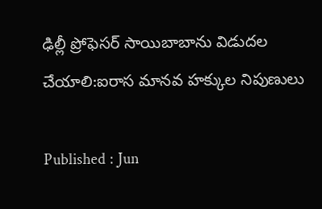ఢిల్లీ ప్రోఫెసర్‌ సాయిబాబాను విడుదల చేయాలి:ఐరాస మానవ హక్కుల నిపుణులు

Published : Jun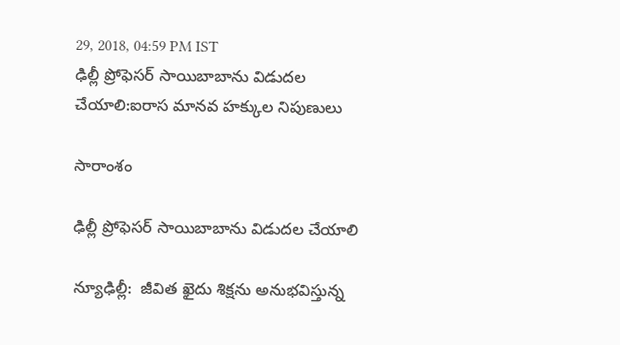29, 2018, 04:59 PM IST
ఢిల్లీ ప్రోఫెసర్‌ సాయిబాబాను విడుదల చేయాలి:ఐరాస మానవ హక్కుల నిపుణులు

సారాంశం

ఢిల్లీ ప్రోఫెసర్ సాయిబాబాను విడుదల చేయాలి

న్యూఢిల్లీ:  జీవిత ఖైదు శిక్షను అనుభవిస్తున్న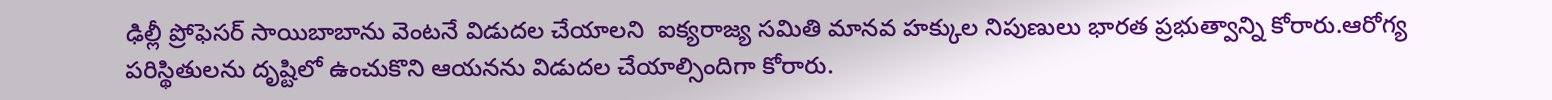ఢిల్లీ ప్రోఫెసర్ సాయిబాబాను వెంటనే విడుదల చేయాలని  ఐక్యరాజ్య సమితి మానవ హక్కుల నిపుణులు భారత ప్రభుత్వాన్ని కోరారు.ఆరోగ్య పరిస్థితులను దృష్టిలో ఉంచుకొని ఆయనను విడుదల చేయాల్సిందిగా కోరారు.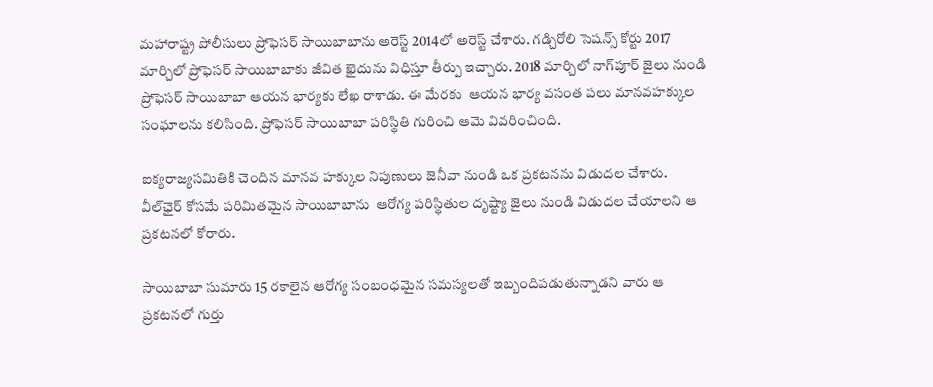మహారాష్ట్ర పోలీసులు ప్రోఫెసర్ సాయిబాబాను అరెస్ట్ 2014లో అరెస్ట్ చేశారు. గడ్చిరోలి సెషన్స్ కోర్టు 2017 మార్చిలో ప్రోఫెసర్ సాయిబాబాకు జీవిత ఖైదును విధిస్తూ తీర్పు ఇచ్చారు. 2018 మార్చిలో నాగ్‌పూర్ జైలు నుండి ప్రోఫెసర్ సాయిబాబా ఆయన భార్యకు లేఖ రాశాడు. ఈ మేరకు  ఆయన భార్య వసంత పలు మానవహక్కుల సంఘాలను కలిసింది. ప్రోఫెసర్ సాయిబాబా పరిస్థితి గురించి ఆమె వివరించింది.

ఐక్యరాజ్యసమితికి చెందిన మానవ హక్కుల నిపుణులు జెనీవా నుండి ఒక ప్రకటనను విడుదల చేశారు. వీల్‌ఛైర్ కోసమే పరిమితమైన సాయిబాబాను  ఆరోగ్య పరిస్థితుల దృష్ట్యా జైలు నుండి విడుదల చేయాలని ఆ ప్రకటనలో కోరారు.

సాయిబాబా సుమారు 15 రకాలైన ఆరోగ్య సంబంధమైన సమస్యలతో ఇబ్బందిపడుతున్నాడని వారు ఆ ప్రకటనలో గుర్తు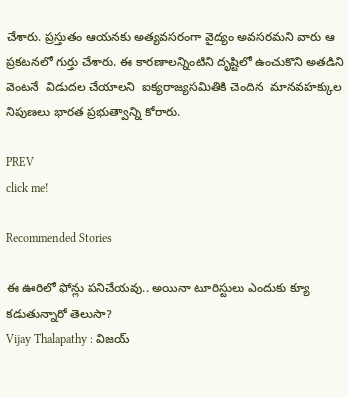చేశారు. ప్రస్తుతం ఆయనకు అత్యవసరంగా వైద్యం అవసరమని వారు ఆ ప్రకటనలో గుర్తు చేశారు. ఈ కారణాలన్నింటిని దృష్టిలో ఉంచుకొని అతడిని వెంటనే  విడుదల చేయాలని  ఐక్యరాజ్యసమితికి చెందిన  మానవహక్కుల నిపుణలు భారత ప్రభుత్వాన్ని కోరారు.

PREV
click me!

Recommended Stories

ఈ ఊరిలో ఫోన్లు పనిచేయవు.. అయినా టూరిస్టులు ఎందుకు క్యూ కడుతున్నారో తెలుసా?
Vijay Thalapathy : విజయ్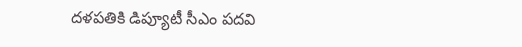దళపతికి డిప్యూటీ సీఎం పదవి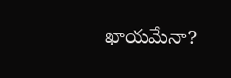ఖాయమేనా?